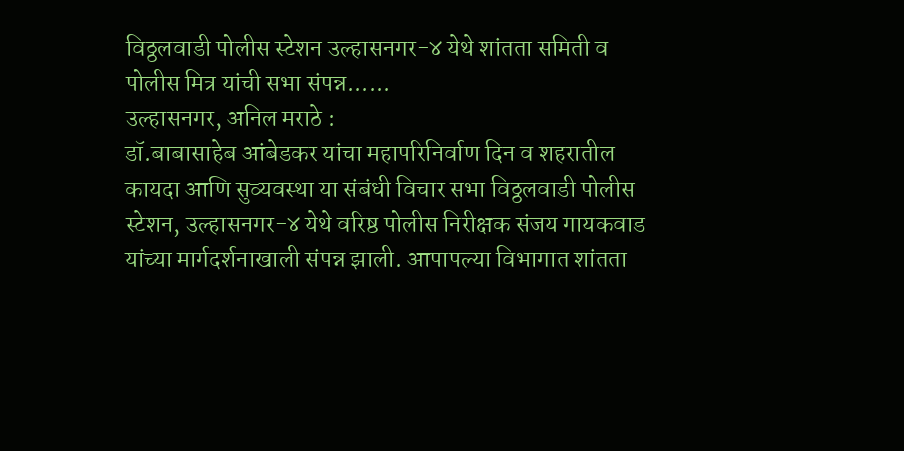विठ्ठलवाडी पोलीस स्टेशन उल्हासनगर-४ येथे शांतता समिती व पोलीस मित्र यांची सभा संपन्न......
उल्हासनगर, अनिल मराठे :
डॉ.बाबासाहेब आंबेडकर यांचा महापरिनिर्वाण दिन व शहरातील कायदा आणि सुव्यवस्था या संबंधी विचार सभा विठ्ठलवाडी पोलीस स्टेशन, उल्हासनगर-४ येथे वरिष्ठ पोलीस निरीक्षक संजय गायकवाड यांच्या मार्गदर्शनाखाली संपन्न झाली. आपापल्या विभागात शांतता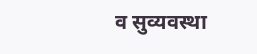व सुव्यवस्था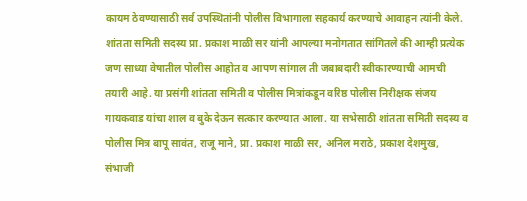कायम ठेवण्यासाठी सर्व उपस्थितांनी पोलीस विभागाला सहकार्य करण्याचे आवाहन त्यांनी केले.
शांतता समिती सदस्य प्रा. प्रकाश माळी सर यांनी आपल्या मनोगतात सांगितले की आम्ही प्रत्येक जण साध्या वेषातील पोलीस आहोत व आपण सांगाल ती जबाबदारी स्वीकारण्याची आमची तयारी आहे. या प्रसंगी शांतता समिती व पोलीस मित्रांकडून वरिष्ठ पोलीस निरीक्षक संजय गायकवाड यांचा शाल व बुके देऊन सत्कार करण्यात आला. या सभेसाठी शांतता समिती सदस्य व पोलीस मित्र बापू सावंत, राजू माने, प्रा. प्रकाश माळी सर, अनिल मराठे, प्रकाश देशमुख, संभाजी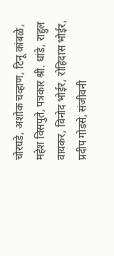चोरघडे, अशोक चव्हाण, टिनू कांबळे, महेश विसपुते, पत्रकार श्री. धांडे, राहुल वायकर, विनोद भोईर, रोहिदास भोईर, प्रदीप गोडसे, संजीवनी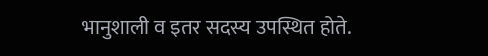भानुशाली व इतर सदस्य उपस्थित होते.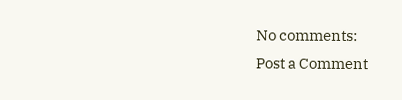No comments:
Post a Comment